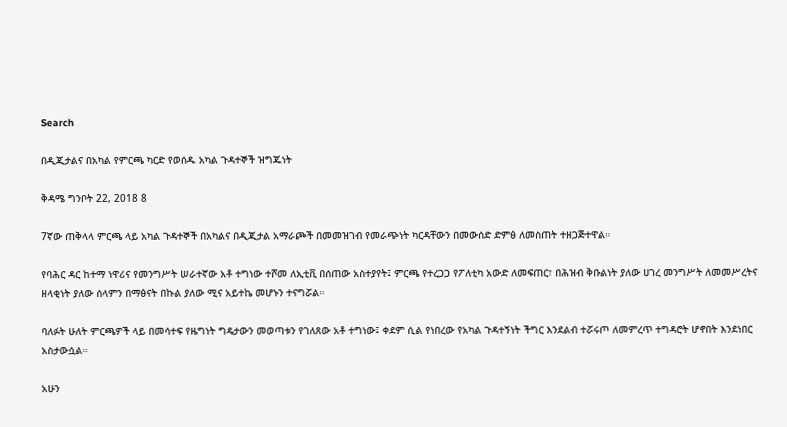Search

በዲጂታልና በአካል የምርጫ ካርድ የወሰዱ አካል ጉዳተኞች ዝግጁነት

ቅዳሜ ግንቦት 22, 2018 8

7ኛው ጠቅላላ ምርጫ ላይ አካል ጉዳተኞች በአካልና በዲጂታል አማራጮች በመመዝገብ የመራጭነት ካርዳቸውን በመውሰድ ድምፅ ለመስጠት ተዘጋጅተዋል።

የባሕር ዳር ከተማ ነዋሪና የመንግሥት ሠራተኛው አቶ ተግነው ተሾመ ለኢቲቪ በሰጠው አስተያየት፤ ምርጫ የተረጋጋ የፖለቲካ አውድ ለመፍጠር፣ በሕዝብ ቅቡልነት ያለው ሀገረ መንግሥት ለመመሥረትና ዘላቂነት ያለው ሰላምን በማፅናት በኩል ያለው ሚና አይተኬ መሆኑን ተናግሯል።

ባለፉት ሁለት ምርጫዎች ላይ በመሳተፍ የዜግነት ግዴታውን መወጣቱን የገለጸው አቶ ተግነው፤ ቀደም ሲል የነበረው የአካል ጉዳተኝነት ችግር እንደልብ ተሯሩጦ ለመምረጥ ተግዳሮት ሆኖበት እንደነበር አስታውሷል።

አሁን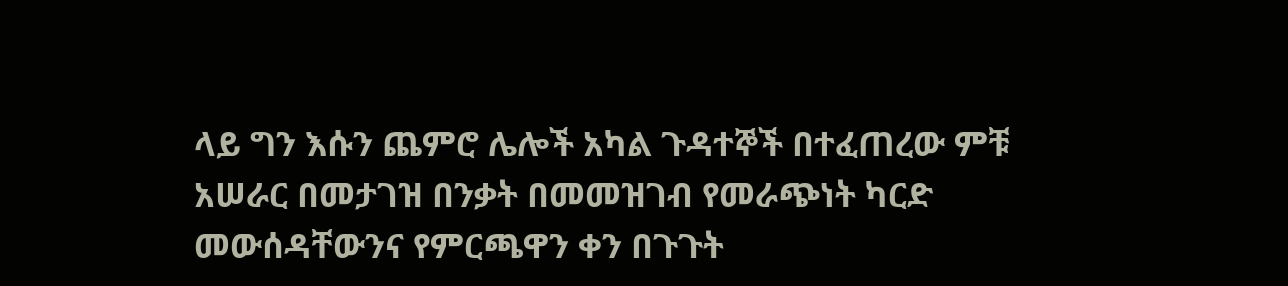ላይ ግን እሱን ጨምሮ ሌሎች አካል ጉዳተኞች በተፈጠረው ምቹ አሠራር በመታገዝ በንቃት በመመዝገብ የመራጭነት ካርድ መውሰዳቸውንና የምርጫዋን ቀን በጉጉት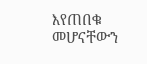እየጠበቁ መሆናቸውን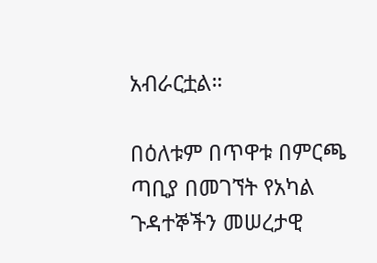አብራርቷል።

በዕለቱም በጥዋቱ በምርጫ ጣቢያ በመገኘት የአካል ጉዳተኞችን መሠረታዊ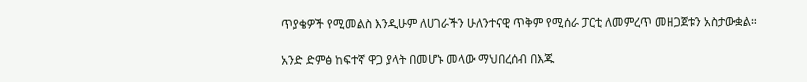ጥያቄዎች የሚመልስ እንዲሁም ለሀገራችን ሁለንተናዊ ጥቅም የሚሰራ ፓርቲ ለመምረጥ መዘጋጀቱን አስታውቋል።

አንድ ድምፅ ከፍተኛ ዋጋ ያላት በመሆኑ መላው ማህበረሰብ በእጁ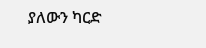ያለውን ካርድ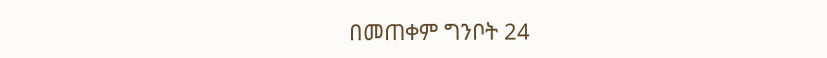በመጠቀም ግንቦት 24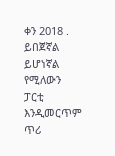ቀን 2018 . ይበጀኛል ይሆነኛል የሚለውን ፓርቲ እንዲመርጥም ጥሪ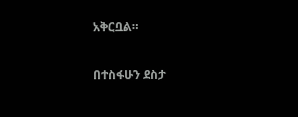አቅርቧል።

በተስፋሁን ደስታ